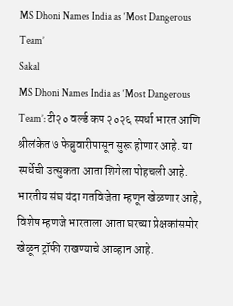MS Dhoni Names India as ‘Most Dangerous Team’
Sakal
MS Dhoni Names India as ‘Most Dangerous Team’: टी२० वर्ल्ड कप २०२६ स्पर्धा भारत आणि श्रीलंकेत ७ फेब्रुवारीपासून सुरू होणार आहे. या स्पर्धेची उत्सुकता आता शिगेला पोहचली आहे. भारतीय संघ यंदा गतविजेता म्हणून खेळणार आहे, विशेष म्हणजे भारताला आता घरच्या प्रेक्षकांसमोर खेळून ट्रॉफी राखण्याचे आव्हान आहे.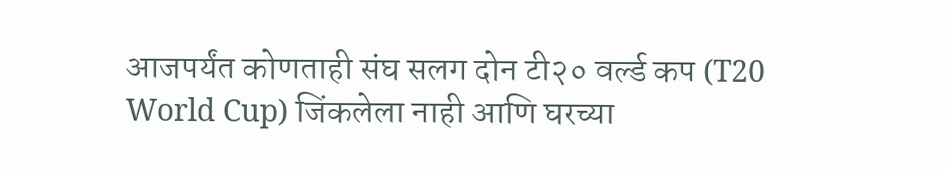आजपर्यंत कोणताही संघ सलग दोन टी२० वर्ल्ड कप (T20 World Cup) जिंकलेला नाही आणि घरच्या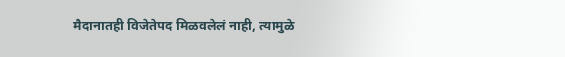मैदानातही विजेतेपद मिळवलेलं नाही, त्यामुळे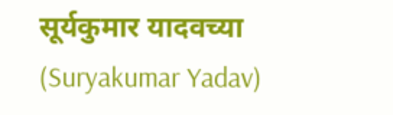सूर्यकुमार यादवच्या (Suryakumar Yadav)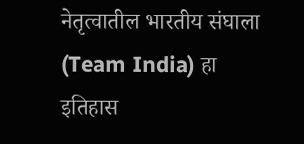नेतृत्वातील भारतीय संघाला (Team India) हा इतिहास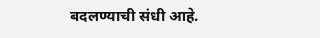बदलण्याची संधी आहे.